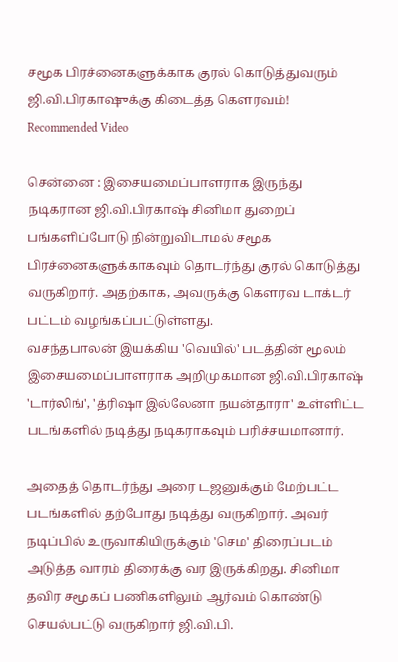சமூக பிரச்னைகளுக்காக குரல் கொடுத்துவரும் ஜி.வி.பிரகாஷுக்கு கிடைத்த கௌரவம்!
Recommended Video

சென்னை : இசையமைப்பாளராக இருந்து நடிகரான ஜி.வி.பிரகாஷ் சினிமா துறைப் பங்களிப்போடு நின்றுவிடாமல் சமூக பிரச்னைகளுக்காகவும் தொடர்ந்து குரல் கொடுத்து வருகிறார். அதற்காக, அவருக்கு கௌரவ டாக்டர் பட்டம் வழங்கப்பட்டுள்ளது.
வசந்தபாலன் இயக்கிய 'வெயில்' படத்தின் மூலம் இசையமைப்பாளராக அறிமுகமான ஜி.வி.பிரகாஷ் 'டார்லிங்', 'த்ரிஷா இல்லேனா நயன்தாரா' உள்ளிட்ட படங்களில் நடித்து நடிகராகவும் பரிச்சயமானார்.

அதைத் தொடர்ந்து அரை டஜனுக்கும் மேற்பட்ட படங்களில் தற்போது நடித்து வருகிறார். அவர் நடிப்பில் உருவாகியிருக்கும் 'செம' திரைப்படம் அடுத்த வாரம் திரைக்கு வர இருக்கிறது. சினிமா தவிர சமூகப் பணிகளிலும் ஆர்வம் கொண்டு செயல்பட்டு வருகிறார் ஜி.வி.பி.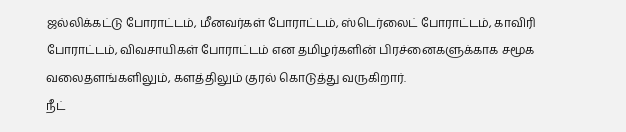ஜல்லிக்கட்டு போராட்டம், மீனவர்கள் போராட்டம், ஸ்டெர்லைட் போராட்டம், காவிரி போராட்டம், விவசாயிகள் போராட்டம் என தமிழர்களின் பிரச்னைகளுக்காக சமூக வலைதளங்களிலும், களத்திலும் குரல் கொடுத்து வருகிறார்.
நீட்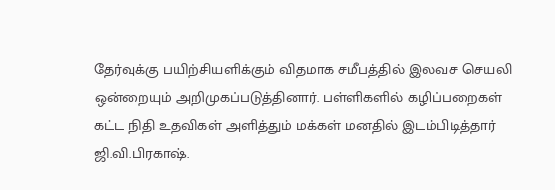தேர்வுக்கு பயிற்சியளிக்கும் விதமாக சமீபத்தில் இலவச செயலி ஒன்றையும் அறிமுகப்படுத்தினார். பள்ளிகளில் கழிப்பறைகள் கட்ட நிதி உதவிகள் அளித்தும் மக்கள் மனதில் இடம்பிடித்தார் ஜி.வி.பிரகாஷ்.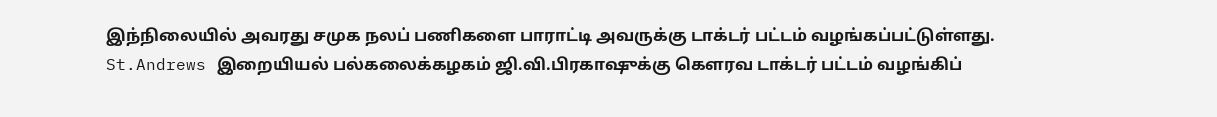இந்நிலையில் அவரது சமுக நலப் பணிகளை பாராட்டி அவருக்கு டாக்டர் பட்டம் வழங்கப்பட்டுள்ளது. St.Andrews இறையியல் பல்கலைக்கழகம் ஜி.வி.பிரகாஷுக்கு கௌரவ டாக்டர் பட்டம் வழங்கிப்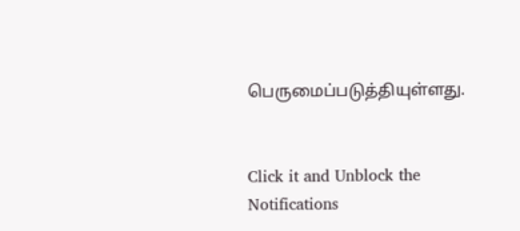பெருமைப்படுத்தியுள்ளது.


Click it and Unblock the Notifications